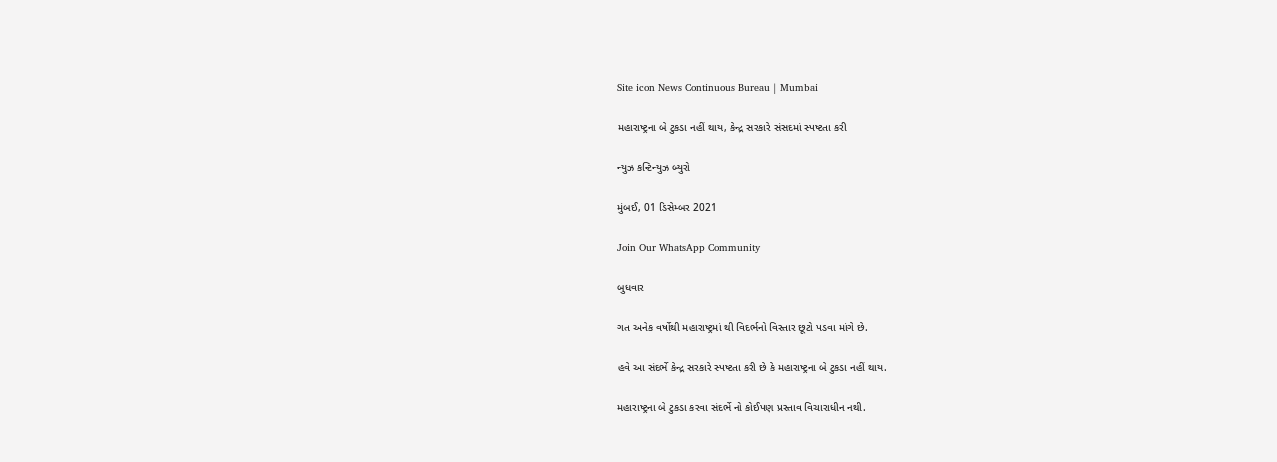Site icon News Continuous Bureau | Mumbai

મહારાષ્ટ્રના બે ટુકડા નહીં થાય, કેન્દ્ર સરકારે સંસદમાં સ્પષ્ટતા કરી

ન્યુઝ કન્ટિન્યુઝ બ્યુરો

મુંબઈ, 01 ડિસેમ્બર 2021

Join Our WhatsApp Community

બુધવાર

ગત અનેક વર્ષોથી મહારાષ્ટ્રમાં થી વિદર્ભનો વિસ્તાર છૂટો પડવા માંગે છે.

હવે આ સંદર્ભે કેન્દ્ર સરકારે સ્પષ્ટતા કરી છે કે મહારાષ્ટ્રના બે ટુકડા નહીં થાય.

મહારાષ્ટ્રના બે ટુકડા કરવા સંદર્ભે નો કોઈપણ પ્રસ્તાવ વિચારાધીન નથી.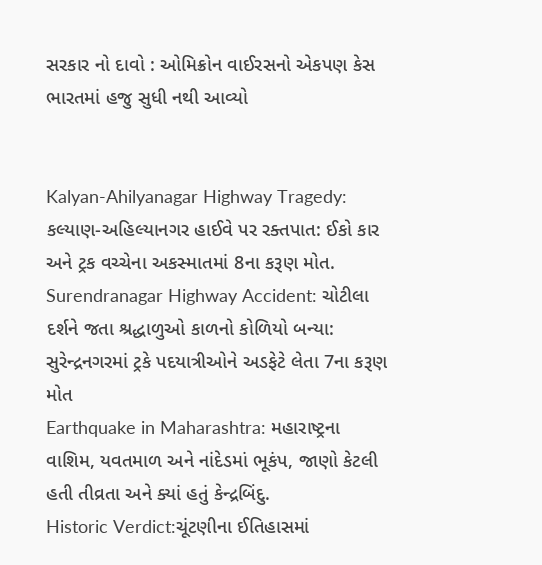સરકાર નો દાવો : ઓમિક્રોન વાઈરસનો એકપણ કેસ ભારતમાં હજુ સુધી નથી આવ્યો


Kalyan-Ahilyanagar Highway Tragedy: કલ્યાણ-અહિલ્યાનગર હાઈવે પર રક્તપાત: ઈકો કાર અને ટ્રક વચ્ચેના અકસ્માતમાં 8ના કરૂણ મોત.
Surendranagar Highway Accident: ચોટીલા દર્શને જતા શ્રદ્ધાળુઓ કાળનો કોળિયો બન્યા: સુરેન્દ્રનગરમાં ટ્રકે પદયાત્રીઓને અડફેટે લેતા 7ના કરૂણ મોત
Earthquake in Maharashtra: મહારાષ્ટ્રના વાશિમ, યવતમાળ અને નાંદેડમાં ભૂકંપ, જાણો કેટલી હતી તીવ્રતા અને ક્યાં હતું કેન્દ્રબિંદુ.
Historic Verdict:ચૂંટણીના ઈતિહાસમાં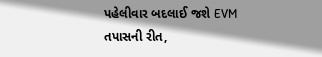પહેલીવાર બદલાઈ જશે EVM તપાસની રીત,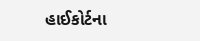હાઈકોર્ટના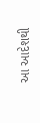આ આદેશથી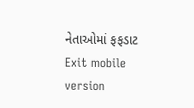નેતાઓમાં ફફડાટ
Exit mobile version